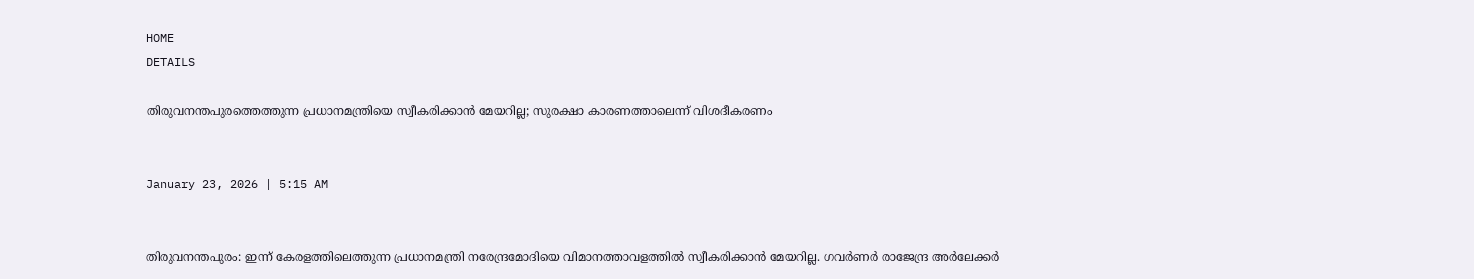HOME
DETAILS

തിരുവനന്തപുരത്തെത്തുന്ന പ്രധാനമന്ത്രിയെ സ്വീകരിക്കാന്‍ മേയറില്ല; സുരക്ഷാ കാരണത്താലെന്ന് വിശദീകരണം


January 23, 2026 | 5:15 AM


തിരുവനന്തപുരം: ഇന്ന് കേരളത്തിലെത്തുന്ന പ്രധാനമന്ത്രി നരേന്ദ്രമോദിയെ വിമാനത്താവളത്തില്‍ സ്വീകരിക്കാന്‍ മേയറില്ല. ഗവര്‍ണര്‍ രാജേന്ദ്ര അര്‍ലേക്കര്‍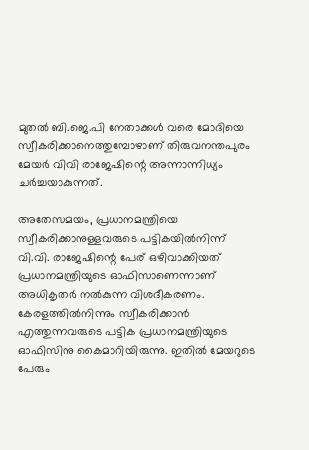മുതല്‍ ബി.ജെ.പി നേതാക്കള്‍ വരെ മോദിയെ സ്വീകരിക്കാനെത്തുമ്പോഴാണ് തിരുവനന്തപുരം മേയര്‍ വിവി രാജേഷിന്റെ അന്നാന്നിധ്യം ചര്‍ച്ചയാകുന്നത്.

അതേസമയം, പ്രധാനമന്ത്രിയെ സ്വീകരിക്കാനുള്ളവരുടെ പട്ടികയില്‍നിന്ന് വി.വി. രാജേഷിന്റെ പേര് ഒഴിവാക്കിയത് പ്രധാനമന്ത്രിയുടെ ഓഫിസാണെന്നാണ് അധികൃതര്‍ നല്‍കുന്ന വിശദീകരണം. കേരളത്തില്‍നിന്നും സ്വീകരിക്കാന്‍ എത്തുന്നവരുടെ പട്ടിക പ്രധാനമന്ത്രിയുടെ ഓഫിസിനു കൈമാറിയിരുന്നു. ഇതില്‍ മേയറുടെ പേരും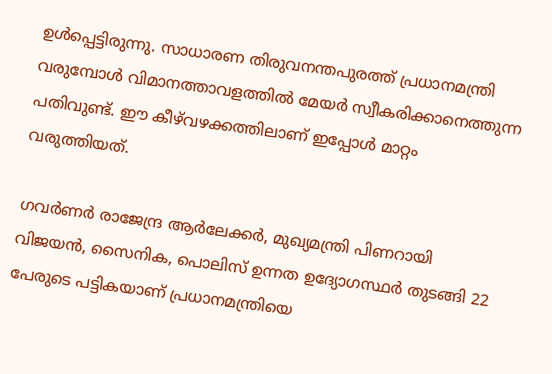ഉള്‍പ്പെട്ടിരുന്നു. സാധാരണ തിരുവനന്തപുരത്ത് പ്രധാനമന്ത്രി വരുമ്പോള്‍ വിമാനത്താവളത്തില്‍ മേയര്‍ സ്വീകരിക്കാനെത്തുന്ന പതിവുണ്ട്. ഈ കീഴ്‌വഴക്കത്തിലാണ് ഇപ്പോള്‍ മാറ്റം വരുത്തിയത്.

ഗവര്‍ണര്‍ രാജേന്ദ്ര ആര്‍ലേക്കര്‍, മുഖ്യമന്ത്രി പിണറായി വിജയന്‍, സൈനിക, പൊലിസ് ഉന്നത ഉദ്യോഗസ്ഥര്‍ തുടങ്ങി 22 പേരുടെ പട്ടികയാണ് പ്രധാനമന്ത്രിയെ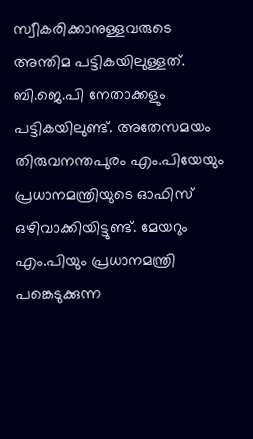സ്വീകരിക്കാനുള്ളവരുടെ അന്തിമ പട്ടികയിലുള്ളത്. ബി.ജെ.പി നേതാക്കളും പട്ടികയിലുണ്ട്. അതേസമയം തിരുവനന്തപുരം എം.പിയേയും പ്രധാനമന്ത്രിയുടെ ഓഫിസ് ഒഴിവാക്കിയിട്ടുണ്ട്. മേയറും എം.പിയും പ്രധാനമന്ത്രി പങ്കെടുക്കുന്ന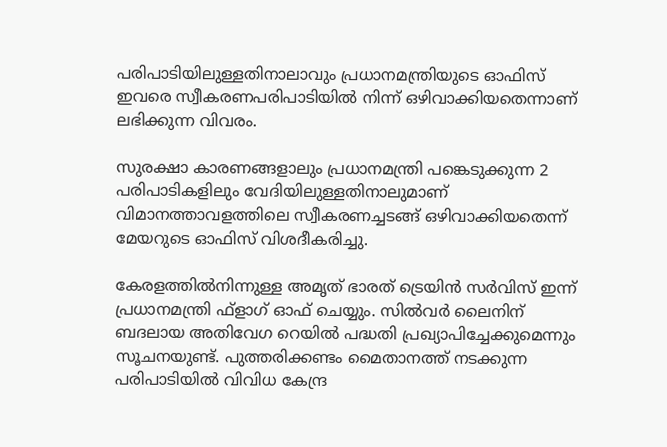പരിപാടിയിലുള്ളതിനാലാവും പ്രധാനമന്ത്രിയുടെ ഓഫിസ് ഇവരെ സ്വീകരണപരിപാടിയില്‍ നിന്ന് ഒഴിവാക്കിയതെന്നാണ് ലഭിക്കുന്ന വിവരം.

സുരക്ഷാ കാരണങ്ങളാലും പ്രധാനമന്ത്രി പങ്കെടുക്കുന്ന 2 പരിപാടികളിലും വേദിയിലുള്ളതിനാലുമാണ് വിമാനത്താവളത്തിലെ സ്വീകരണച്ചടങ്ങ് ഒഴിവാക്കിയതെന്ന് മേയറുടെ ഓഫിസ് വിശദീകരിച്ചു.

കേരളത്തില്‍നിന്നുള്ള അമൃത് ഭാരത് ട്രെയിന്‍ സര്‍വിസ് ഇന്ന് പ്രധാനമന്ത്രി ഫ്ളാഗ് ഓഫ് ചെയ്യും. സില്‍വര്‍ ലൈനിന് ബദലായ അതിവേഗ റെയില്‍ പദ്ധതി പ്രഖ്യാപിച്ചേക്കുമെന്നും സൂചനയുണ്ട്. പുത്തരിക്കണ്ടം മൈതാനത്ത് നടക്കുന്ന പരിപാടിയില്‍ വിവിധ കേന്ദ്ര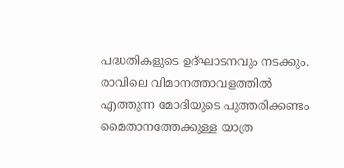പദ്ധതികളുടെ ഉദ്ഘാടനവും നടക്കും. രാവിലെ വിമാനത്താവളത്തില്‍ എത്തുന്ന മോദിയുടെ പുത്തരിക്കണ്ടം മൈതാനത്തേക്കുള്ള യാത്ര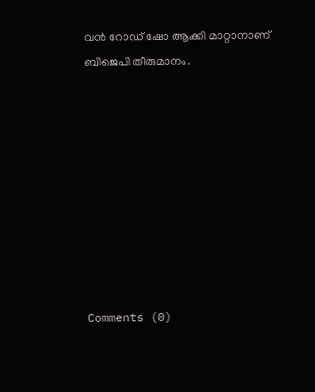വന്‍ റോഡ് ഷോ ആക്കി മാറ്റാനാണ് ബിജെപി തീരുമാനം.









Comments (0)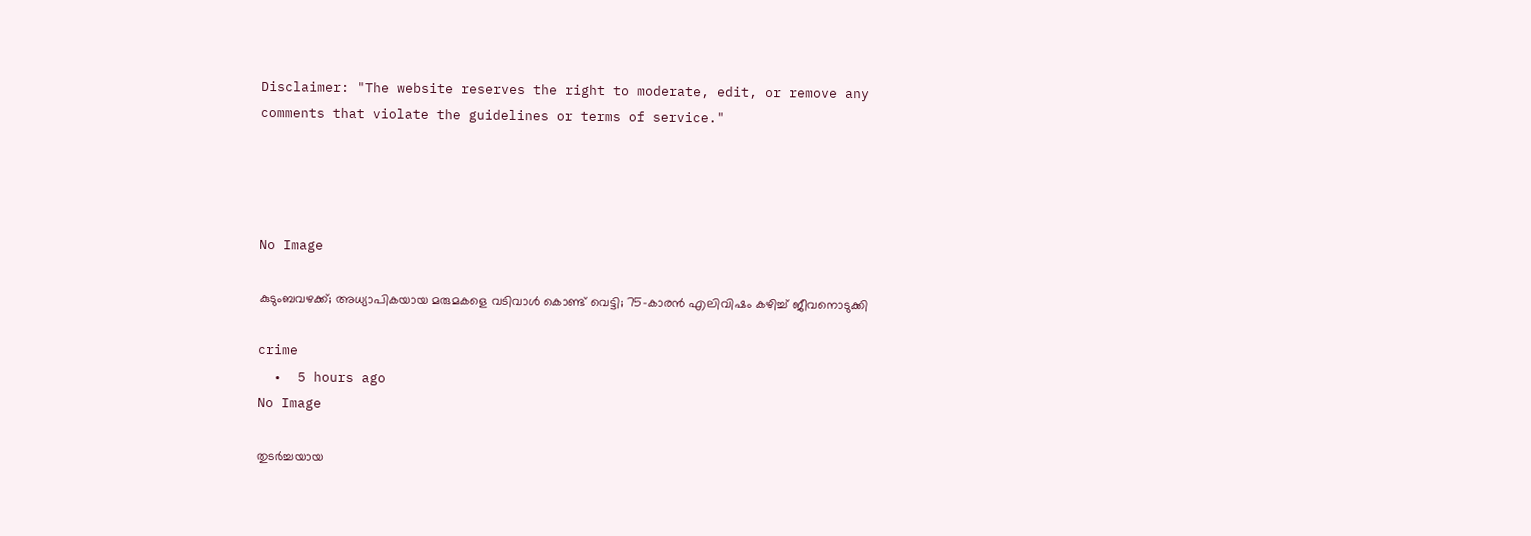Disclaimer: "The website reserves the right to moderate, edit, or remove any comments that violate the guidelines or terms of service."




No Image

കുടുംബവഴക്ക്; അധ്യാപികയായ മരുമകളെ വടിവാൾ കൊണ്ട് വെട്ടി; 75-കാരൻ എലിവിഷം കഴിച്ച് ജീവനൊടുക്കി

crime
  •  5 hours ago
No Image

തുടർച്ചയായ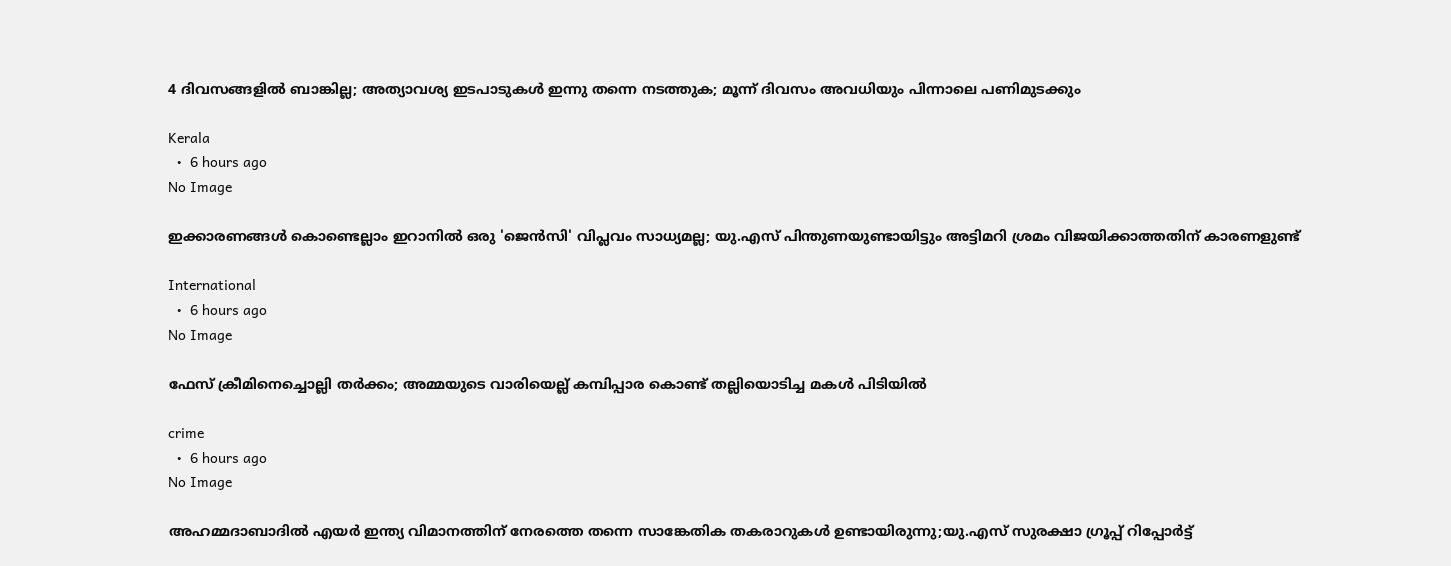4 ദിവസങ്ങളിൽ ബാങ്കില്ല; അത്യാവശ്യ ഇടപാടുകൾ ഇന്നു തന്നെ നടത്തുക; മൂന്ന് ദിവസം അവധിയും പിന്നാലെ പണിമുടക്കും

Kerala
  •  6 hours ago
No Image

ഇക്കാരണങ്ങള്‍ കൊണ്ടെല്ലാം ഇറാനില്‍ ഒരു 'ജെന്‍സി' വിപ്ലവം സാധ്യമല്ല; യു.എസ് പിന്തുണയുണ്ടായിട്ടും അട്ടിമറി ശ്രമം വിജയിക്കാത്തതിന് കാരണളുണ്ട്

International
  •  6 hours ago
No Image

ഫേസ് ക്രീമിനെച്ചൊല്ലി തർക്കം; അമ്മയുടെ വാരിയെല്ല് കമ്പിപ്പാര കൊണ്ട് തല്ലിയൊടിച്ച മകൾ പിടിയിൽ

crime
  •  6 hours ago
No Image

അഹമ്മദാബാദില്‍ എയര്‍ ഇന്ത്യ വിമാനത്തിന് നേരത്തെ തന്നെ സാങ്കേതിക തകരാറുകള്‍ ഉണ്ടായിരുന്നു;യു.എസ് സുരക്ഷാ ഗ്രൂപ്പ് റിപ്പോര്‍ട്ട്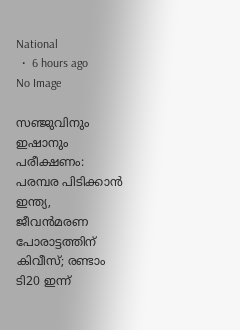National
  •  6 hours ago
No Image

സഞ്ജുവിനും ഇഷാനും പരീക്ഷണം: പരമ്പര പിടിക്കാൻ ഇന്ത്യ, ജീവൻമരണ പോരാട്ടത്തിന് കിവീസ്; രണ്ടാം ടി20 ഇന്ന്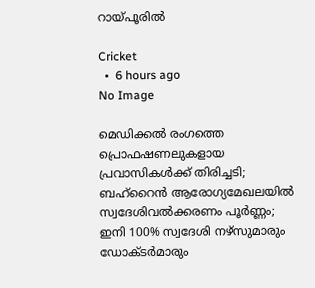റായ്പൂരിൽ

Cricket
  •  6 hours ago
No Image

മെഡിക്കല്‍ രംഗത്തെ പ്രൊഫഷണലുകളായ പ്രവാസികള്‍ക്ക് തിരിച്ചടി; ബഹ്‌റൈന്‍ ആരോഗ്യമേഖലയില്‍ സ്വദേശിവല്‍ക്കരണം പൂര്‍ണ്ണം; ഇനി 100% സ്വദേശി നഴ്‌സുമാരും ഡോക്ടര്‍മാരും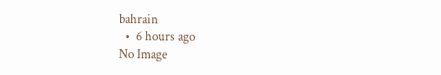bahrain
  •  6 hours ago
No Image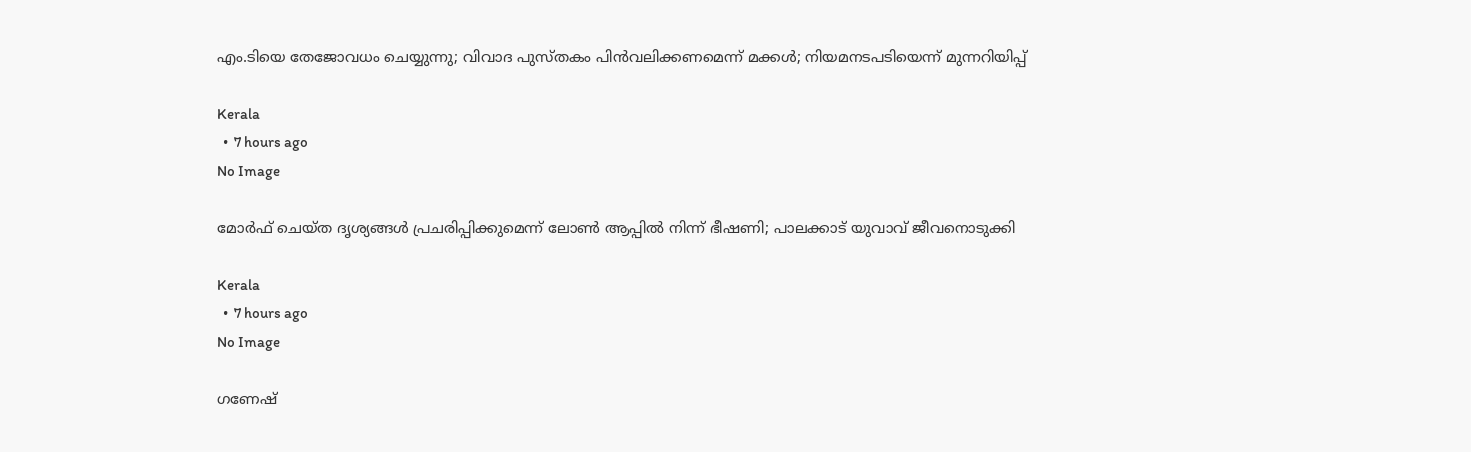എം.ടിയെ തേജോവധം ചെയ്യുന്നു; വിവാദ പുസ്തകം പിൻവലിക്കണമെന്ന് മക്കൾ; നിയമനടപടിയെന്ന് മുന്നറിയിപ്പ്

Kerala
  •  7 hours ago
No Image

മോര്‍ഫ് ചെയ്ത ദൃശ്യങ്ങള്‍ പ്രചരിപ്പിക്കുമെന്ന് ലോണ്‍ ആപ്പില്‍ നിന്ന് ഭീഷണി; പാലക്കാട് യുവാവ് ജീവനൊടുക്കി

Kerala
  •  7 hours ago
No Image

ഗണേഷ്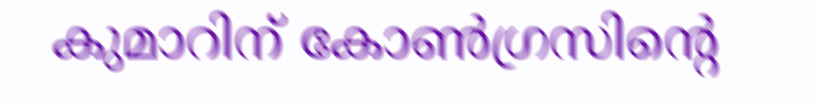കുമാറിന് കോൺഗ്രസിന്റെ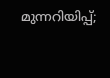മുന്നറിയിപ്പ്;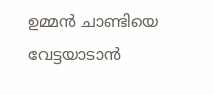ഉമ്മൻ ചാണ്ടിയെ വേട്ടയാടാൻ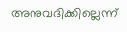അനുവദിക്കില്ലെന്ന്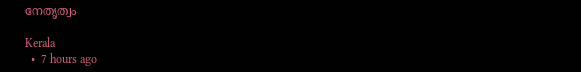നേതൃത്വം

Kerala
  •  7 hours ago